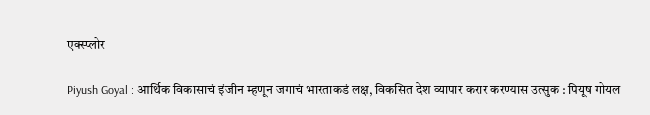एक्स्प्लोर

Piyush Goyal : आर्थिक विकासाचं इंजीन म्हणून जगाचं भारताकडं लक्ष, विकसित देश व्यापार करार करण्यास उत्सुक : पियूष गोयल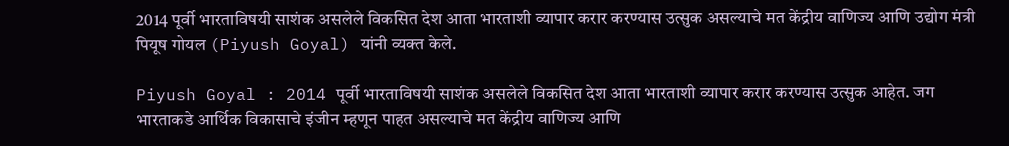2014 पूर्वी भारताविषयी साशंक असलेले विकसित देश आता भारताशी व्यापार करार करण्यास उत्सुक असल्याचे मत केंद्रीय वाणिज्य आणि उद्योग मंत्री पियूष गोयल (Piyush Goyal) यांनी व्यक्त केले.

Piyush Goyal : 2014 पूर्वी भारताविषयी साशंक असलेले विकसित देश आता भारताशी व्यापार करार करण्यास उत्सुक आहेत. जग भारताकडे आर्थिक विकासाचे इंजीन म्हणून पाहत असल्याचे मत केंद्रीय वाणिज्य आणि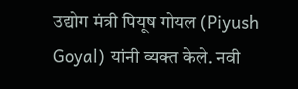उद्योग मंत्री पियूष गोयल (Piyush Goyal) यांनी व्यक्त केले. नवी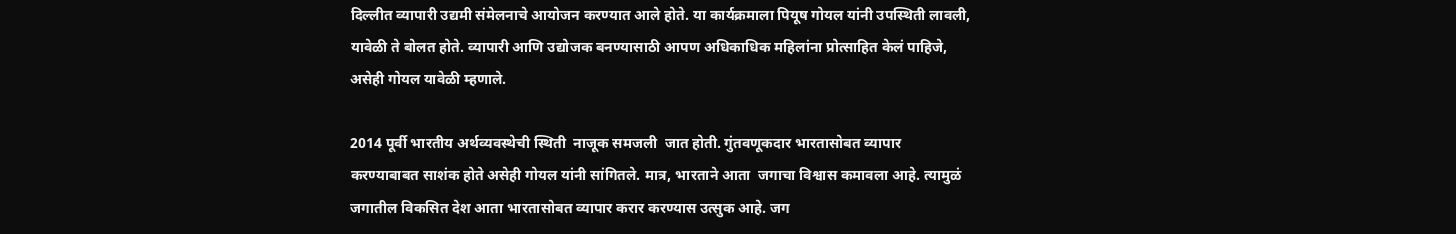दिल्लीत व्यापारी उद्यमी संमेलनाचे आयोजन करण्यात आले होते. या कार्यक्रमाला पियूष गोयल यांनी उपस्थिती लावली, यावेळी ते बोलत होते. व्यापारी आणि उद्योजक बनण्यासाठी आपण अधिकाधिक महिलांना प्रोत्साहित केलं पाहिजे, असेही गोयल यावेळी म्हणाले.

2014 पूर्वी भारतीय अर्थव्यवस्थेची स्थिती  नाजूक समजली  जात होती. गुंतवणूकदार भारतासोबत व्यापार करण्याबाबत साशंक होते असेही गोयल यांनी सांगितले. मात्र, भारताने आता  जगाचा विश्वास कमावला आहे. त्यामुळं जगातील विकसित देश आता भारतासोबत व्यापार करार करण्यास उत्सुक आहे. जग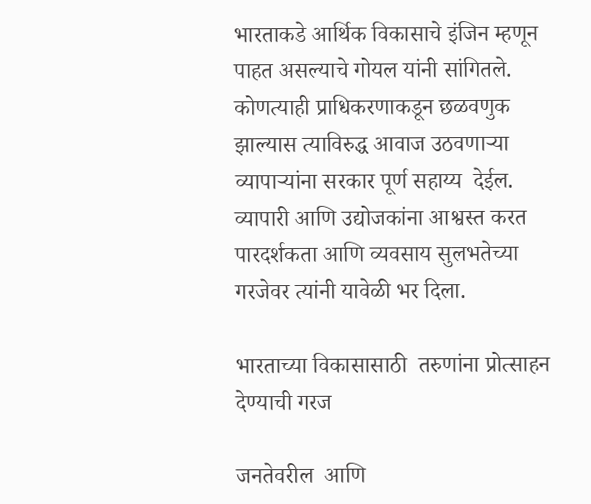भारताकडे आर्थिक विकासाचे इंजिन म्हणून पाहत असल्याचे गोयल यांनी सांगितले. कोणत्याही प्राधिकरणाकडून छळवणुक झाल्यास त्याविरुद्ध आवाज उठवणाऱ्या व्यापाऱ्यांना सरकार पूर्ण सहाय्य  देईल. व्यापारी आणि उद्योजकांना आश्वस्त करत पारदर्शकता आणि व्यवसाय सुलभतेच्या गरजेवर त्यांनी यावेळी भर दिला.

भारताच्या विकासासाठी  तरुणांना प्रोत्साहन देण्याची गरज

जनतेवरील  आणि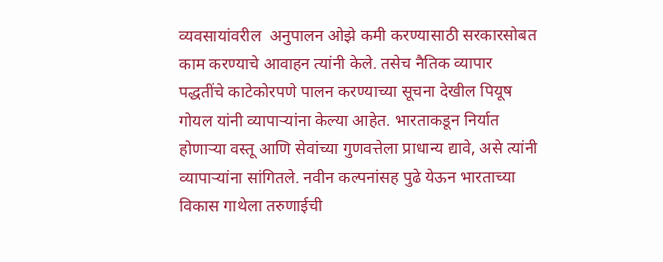व्यवसायांवरील  अनुपालन ओझे कमी करण्यासाठी सरकारसोबत काम करण्याचे आवाहन त्यांनी केले. तसेच नैतिक व्यापार पद्धतींचे काटेकोरपणे पालन करण्याच्या सूचना देखील पियूष गोयल यांनी व्यापाऱ्यांना केल्या आहेत. भारताकडून निर्यात होणाऱ्या वस्तू आणि सेवांच्या गुणवत्तेला प्राधान्य द्यावे, असे त्यांनी व्यापाऱ्यांना सांगितले. नवीन कल्पनांसह पुढे येऊन भारताच्या विकास गाथेला तरुणाईची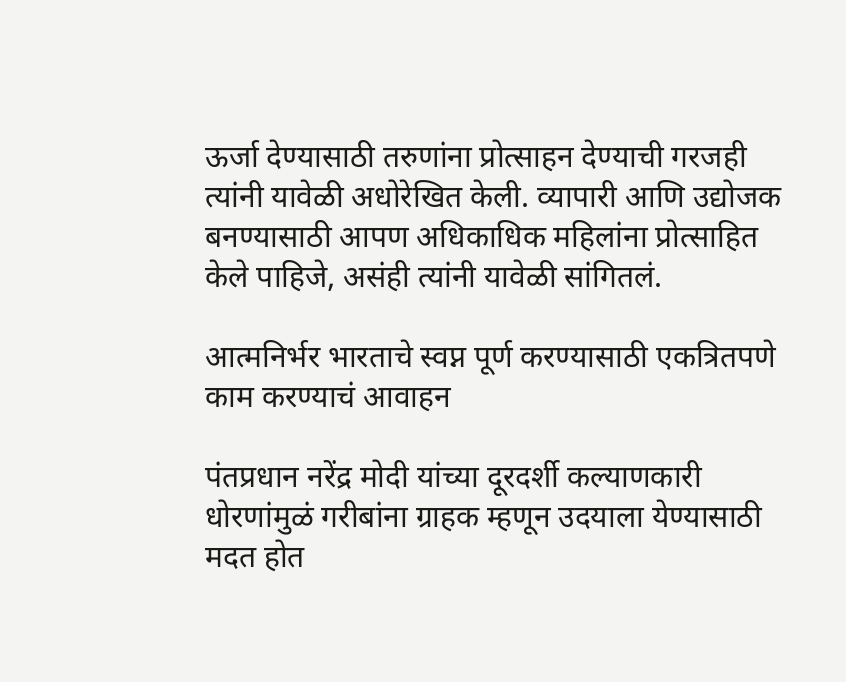ऊर्जा देण्यासाठी तरुणांना प्रोत्साहन देण्याची गरजही त्यांनी यावेळी अधोरेखित केली. व्यापारी आणि उद्योजक बनण्यासाठी आपण अधिकाधिक महिलांना प्रोत्साहित केले पाहिजे, असंही त्यांनी यावेळी सांगितलं.

आत्मनिर्भर भारताचे स्वप्न पूर्ण करण्यासाठी एकत्रितपणे काम करण्याचं आवाहन

पंतप्रधान नरेंद्र मोदी यांच्या दूरदर्शी कल्याणकारी धोरणांमुळं गरीबांना ग्राहक म्हणून उदयाला येण्यासाठी  मदत होत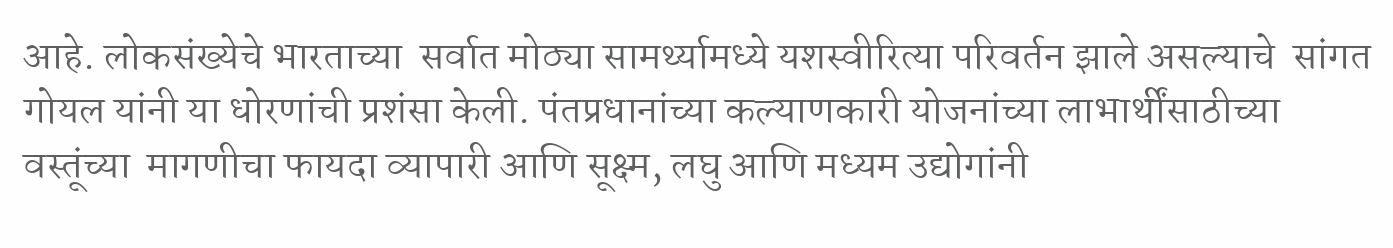आहे. लोकसंख्येचे भारताच्या  सर्वात मोठ्या सामर्थ्यामध्ये यशस्वीरित्या परिवर्तन झाले असल्याचे  सांगत  गोयल यांनी या धोरणांची प्रशंसा केली. पंतप्रधानांच्या कल्याणकारी योजनांच्या लाभार्थींसाठीच्या वस्तूंच्या  मागणीचा फायदा व्यापारी आणि सूक्ष्म, लघु आणि मध्यम उद्योगांनी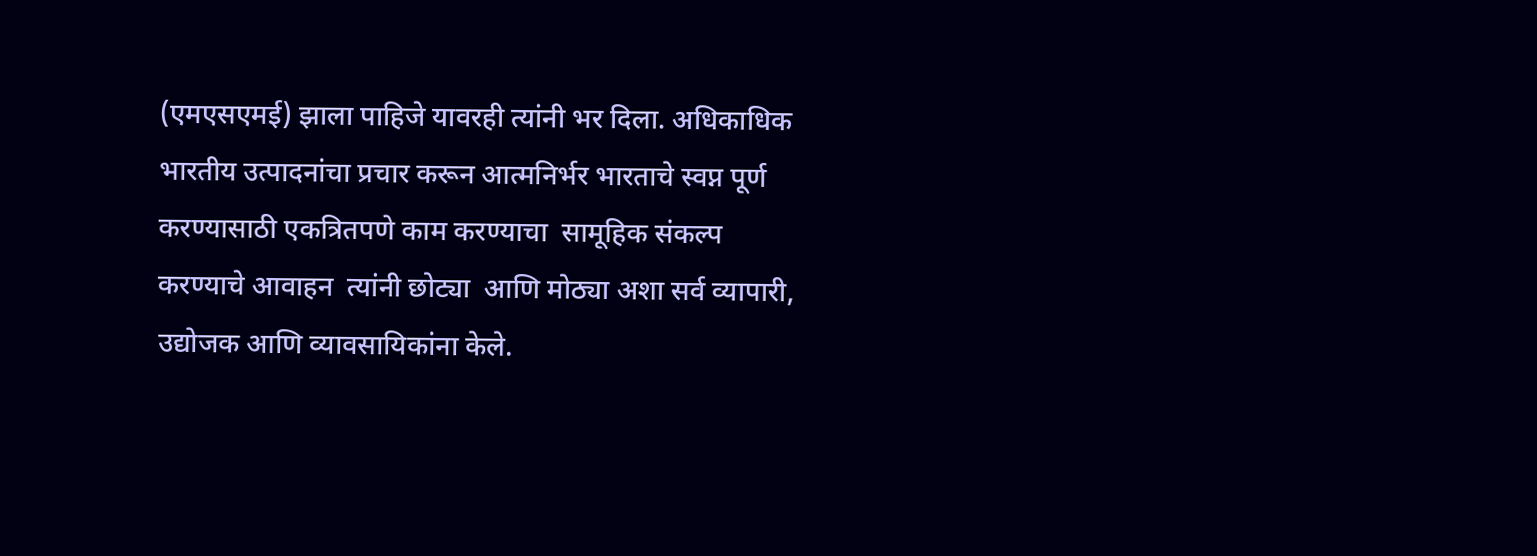(एमएसएमई) झाला पाहिजे यावरही त्यांनी भर दिला. अधिकाधिक भारतीय उत्पादनांचा प्रचार करून आत्मनिर्भर भारताचे स्वप्न पूर्ण करण्यासाठी एकत्रितपणे काम करण्याचा  सामूहिक संकल्प करण्याचे आवाहन  त्यांनी छोट्या  आणि मोठ्या अशा सर्व व्यापारी, उद्योजक आणि व्यावसायिकांना केले.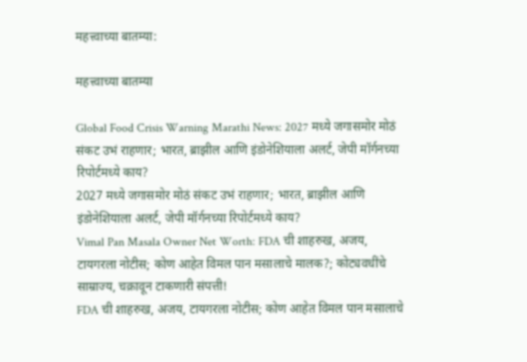महत्त्वाच्या बातम्या:

महत्त्वाच्या बातम्या

Global Food Crisis Warning Marathi News: 2027 मध्ये जगासमोर मोठं संकट उभं राहणार; भारत, ब्राझील आणि इंडोनेशियाला अलर्ट, जेपी मॉर्गनच्या रिपोर्टमध्ये काय?
2027 मध्ये जगासमोर मोठं संकट उभं राहणार; भारत, ब्राझील आणि इंडोनेशियाला अलर्ट, जेपी मॉर्गनच्या रिपोर्टमध्ये काय?
Vimal Pan Masala Owner Net Worth: FDA ची शाहरुख, अजय, टायगरला नोटीस; कोण आहेत विमल पान मसालाचे मालक?; कोट्यवधींचे साम्राज्य, चक्रावून टाकणारी संपत्ती!
FDA ची शाहरुख, अजय, टायगरला नोटीस; कोण आहेत विमल पान मसालाचे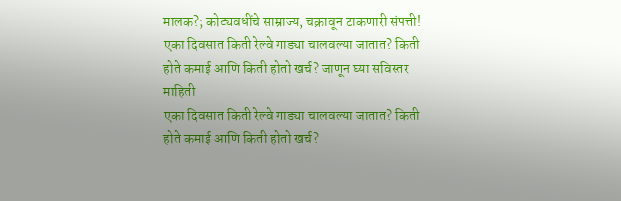मालक?; कोट्यवधींचे साम्राज्य, चक्रावून टाकणारी संपत्ती!
एका दिवसात किती रेल्वे गाड्या चालवल्या जातात? किती होते कमाई आणि किती होतो खर्च? जाणून घ्या सविस्तर माहिती
एका दिवसात किती रेल्वे गाड्या चालवल्या जातात? किती होते कमाई आणि किती होतो खर्च?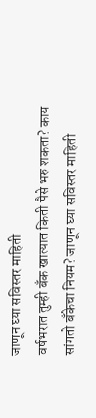जाणून घ्या सविस्तर माहिती
वर्षभरात तुम्ही बँक खात्यात किती पैसे भरु शकता? काय सांगतो बँकेचा नियम? जाणून घ्या सविस्तर माहिती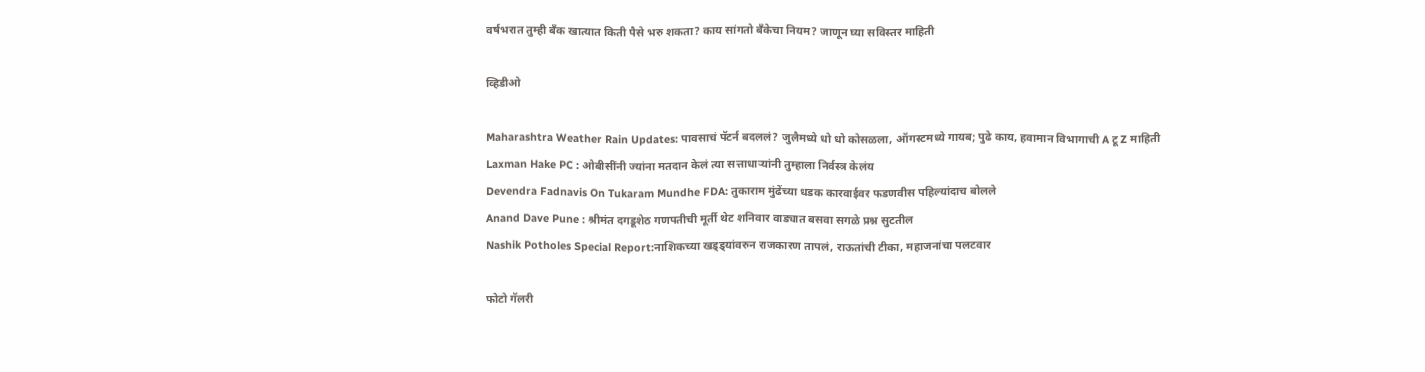वर्षभरात तुम्ही बँक खात्यात किती पैसे भरु शकता? काय सांगतो बँकेचा नियम? जाणून घ्या सविस्तर माहिती

व्हिडीओ

Maharashtra Weather Rain Updates: पावसाचं पॅटर्न बदललं? जुलैमध्ये धो धो कोसळला, ऑगस्टमध्ये गायब; पुढे काय, हवामान विभागाची A टू Z माहिती
Laxman Hake PC : ओबीसींनी ज्यांना मतदान केलं त्या सत्ताधाऱ्यांनी तुम्हाला निर्वस्त्र केलंय
Devendra Fadnavis On Tukaram Mundhe FDA: तुकाराम मुंढेंच्या धडक कारवाईवर फडणवीस पहिल्यांदाच बोलले
Anand Dave Pune : श्रीमंत दगडूशेठ गणपतीची मूर्ती थेट शनिवार वाड्यात बसवा सगळे प्रश्न सुटतील
Nashik Potholes Special Report:नाशिकच्या खड्ड्यांवरुन राजकारण तापलं, राऊतांची टीका, महाजनांचा पलटवार

फोटो गॅलरी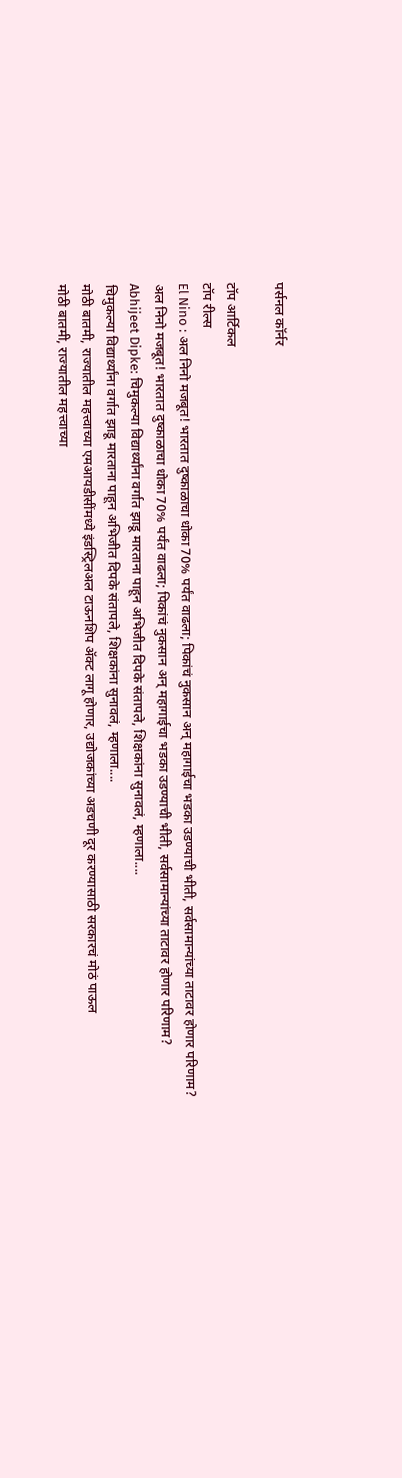पर्सनल कॉर्नर

टॉप आर्टिकल
टॉप रील्स
El Nino : अल निनो मजबूत! भारतात दुष्काळाचा धोका 70% पर्यंत वाढला; पिकांचं नुकसान अन् महागाईचा भडका उडण्याची भीती, सर्वसामान्यांच्या ताटावर होणार परिणाम?
अल निनो मजबूत! भारतात दुष्काळाचा धोका 70% पर्यंत वाढला; पिकांचं नुकसान अन् महागाईचा भडका उडण्याची भीती, सर्वसामान्यांच्या ताटावर होणार परिणाम?
Abhijeet Dipke: चिमुकल्या विद्यार्थ्यांना वर्गात झाडू मारताना पाहून अभिजीत दिपके संतापले, शिक्षकांना सुनावलं, म्हणाला....
चिमुकल्या विद्यार्थ्यांना वर्गात झाडू मारताना पाहून अभिजीत दिपके संतापले, शिक्षकांना सुनावलं, म्हणाला....
मोठी बातमी, राज्यातील महत्त्वाच्या एमआयडीसींमध्ये इंडस्ट्रिलअल टाऊनशिप ॲक्ट लागू होणार, उद्योजकांच्या अडचणी दूर करण्यासाठी सरकारचं मोठं पाऊल
मोठी बातमी, राज्यातील महत्त्वाच्या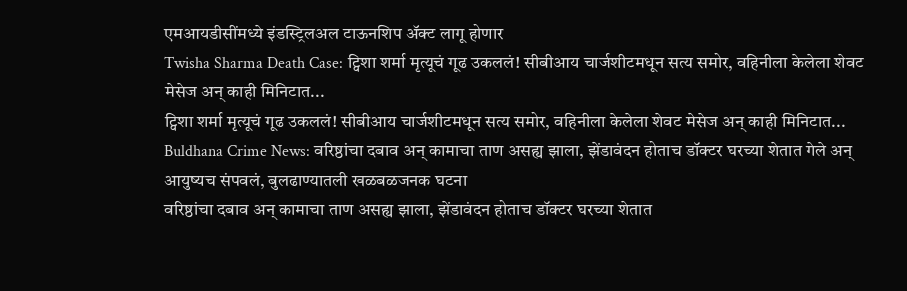एमआयडीसींमध्ये इंडस्ट्रिलअल टाऊनशिप ॲक्ट लागू होणार
Twisha Sharma Death Case: ट्विशा शर्मा मृत्यूचं गूढ उकललं! सीबीआय चार्जशीटमधून सत्य समोर, वहिनीला केलेला शेवट मेसेज अन् काही मिनिटात...
ट्विशा शर्मा मृत्यूचं गूढ उकललं! सीबीआय चार्जशीटमधून सत्य समोर, वहिनीला केलेला शेवट मेसेज अन् काही मिनिटात...
Buldhana Crime News: वरिष्ठांचा दबाव अन् कामाचा ताण असह्य झाला, झेंडावंदन होताच डॉक्टर घरच्या शेतात गेले अन् आयुष्यच संपवलं, बुलढाण्यातली खळबळजनक घटना
वरिष्ठांचा दबाव अन् कामाचा ताण असह्य झाला, झेंडावंदन होताच डॉक्टर घरच्या शेतात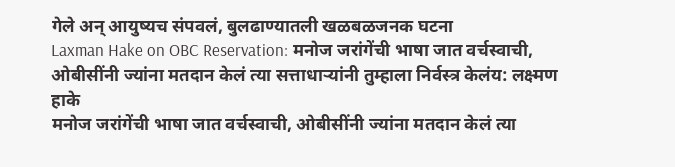गेले अन् आयुष्यच संपवलं, बुलढाण्यातली खळबळजनक घटना
Laxman Hake on OBC Reservation: मनोज जरांगेंची भाषा जात वर्चस्वाची, ओबीसींनी ज्यांना मतदान केलं त्या सत्ताधाऱ्यांनी तुम्हाला निर्वस्त्र केलंय: लक्ष्मण हाके
मनोज जरांगेंची भाषा जात वर्चस्वाची, ओबीसींनी ज्यांना मतदान केलं त्या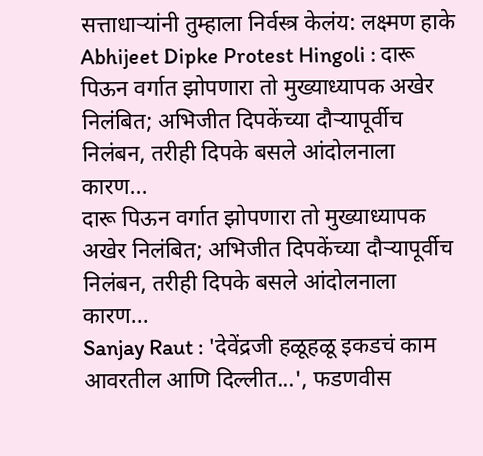सत्ताधाऱ्यांनी तुम्हाला निर्वस्त्र केलंय: लक्ष्मण हाके
Abhijeet Dipke Protest Hingoli : दारू पिऊन वर्गात झोपणारा तो मुख्याध्यापक अखेर निलंबित; अभिजीत दिपकेंच्या दौऱ्यापूर्वीच निलंबन, तरीही दिपके बसले आंदोलनाला कारण...
दारू पिऊन वर्गात झोपणारा तो मुख्याध्यापक अखेर निलंबित; अभिजीत दिपकेंच्या दौऱ्यापूर्वीच निलंबन, तरीही दिपके बसले आंदोलनाला कारण...
Sanjay Raut : 'देवेंद्रजी हळूहळू इकडचं काम आवरतील आणि दिल्लीत...', फडणवीस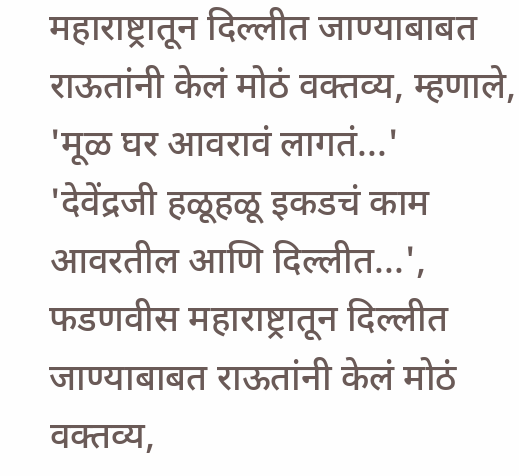महाराष्ट्रातून दिल्लीत जाण्याबाबत राऊतांनी केलं मोठं वक्तव्य, म्हणाले, 'मूळ घर आवरावं लागतं...'
'देवेंद्रजी हळूहळू इकडचं काम आवरतील आणि दिल्लीत...', फडणवीस महाराष्ट्रातून दिल्लीत जाण्याबाबत राऊतांनी केलं मोठं वक्तव्य,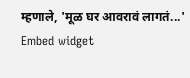म्हणाले, 'मूळ घर आवरावं लागतं...'
Embed widget